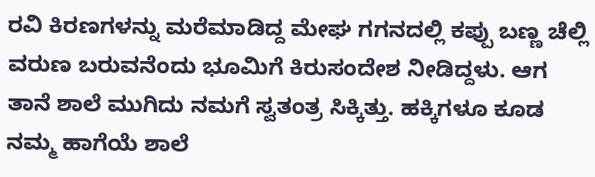ರವಿ ಕಿರಣಗಳನ್ನು ಮರೆಮಾಡಿದ್ದ ಮೇಘ ಗಗನದಲ್ಲಿ ಕಪ್ಪು ಬಣ್ಣ ಚೆಲ್ಲಿ ವರುಣ ಬರುವನೆಂದು ಭೂಮಿಗೆ ಕಿರುಸಂದೇಶ ನೀಡಿದ್ದಳು. ಆಗ ತಾನೆ ಶಾಲೆ ಮುಗಿದು ನಮಗೆ ಸ್ವತಂತ್ರ ಸಿಕ್ಕಿತ್ತು. ಹಕ್ಕಿಗಳೂ ಕೂಡ ನಮ್ಮ ಹಾಗೆಯೆ ಶಾಲೆ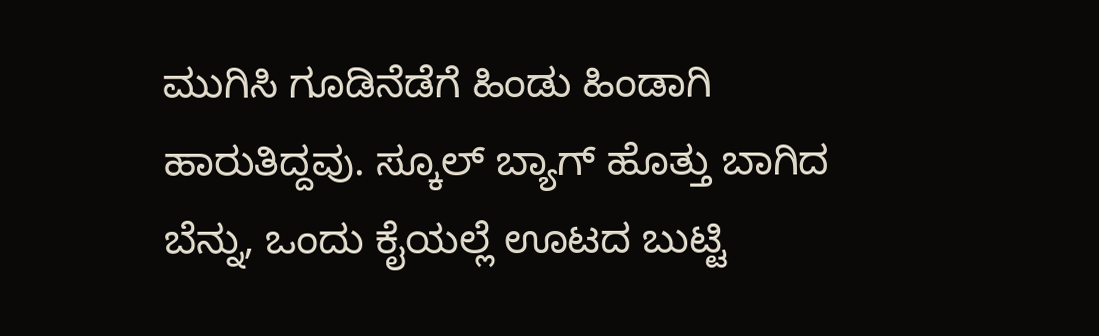ಮುಗಿಸಿ ಗೂಡಿನೆಡೆಗೆ ಹಿಂಡು ಹಿಂಡಾಗಿ ಹಾರುತಿದ್ದವು. ಸ್ಕೂಲ್ ಬ್ಯಾಗ್ ಹೊತ್ತು ಬಾಗಿದ ಬೆನ್ನು, ಒಂದು ಕೈಯಲ್ಲೆ ಊಟದ ಬುಟ್ಟಿ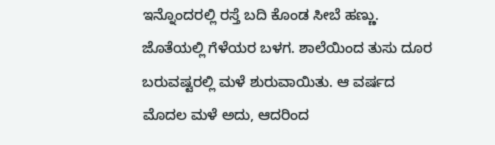ಇನ್ನೊಂದರಲ್ಲಿ ರಸ್ತೆ ಬದಿ ಕೊಂಡ ಸೀಬೆ ಹಣ್ಣು. ಜೊತೆಯಲ್ಲಿ ಗೆಳೆಯರ ಬಳಗ. ಶಾಲೆಯಿಂದ ತುಸು ದೂರ ಬರುವಷ್ಟರಲ್ಲಿ ಮಳೆ ಶುರುವಾಯಿತು. ಆ ವರ್ಷದ ಮೊದಲ ಮಳೆ ಅದು, ಆದರಿಂದ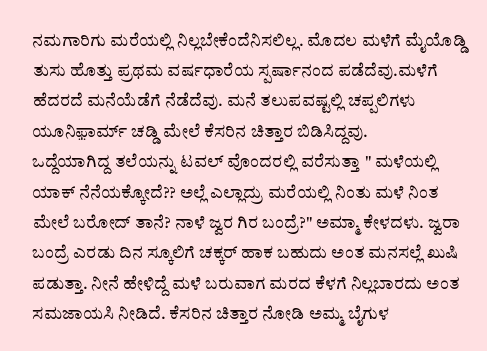ನಮಗಾರಿಗು ಮರೆಯಲ್ಲಿ ನಿಲ್ಲಬೇಕೆಂದೆನಿಸಲಿಲ್ಲ. ಮೊದಲ ಮಳೆಗೆ ಮೈಯೊಡ್ಡಿ ತುಸು ಹೊತ್ತು ಪ್ರಥಮ ವರ್ಷಧಾರೆಯ ಸ್ಪರ್ಷಾನಂದ ಪಡೆದೆವು.ಮಳೆಗೆ ಹೆದರದೆ ಮನೆಯೆಡೆಗೆ ನೆಡೆದೆವು. ಮನೆ ತಲುಪವಷ್ಟಲ್ಲಿ ಚಪ್ಪಲಿಗಳು ಯೂನಿಫ಼ಾರ್ಮ್ ಚಡ್ಡಿ ಮೇಲೆ ಕೆಸರಿನ ಚಿತ್ತಾರ ಬಿಡಿಸಿದ್ದವು.
ಒದ್ದೆಯಾಗಿದ್ದ ತಲೆಯನ್ನು ಟವಲ್ ವೊಂದರಲ್ಲಿ ವರೆಸುತ್ತಾ " ಮಳೆಯಲ್ಲಿ ಯಾಕ್ ನೆನೆಯಕ್ಕೋದೆ?? ಅಲ್ಲೆ ಎಲ್ಲಾದ್ರು ಮರೆಯಲ್ಲಿ ನಿಂತು ಮಳೆ ನಿಂತ ಮೇಲೆ ಬರೋದ್ ತಾನೆ? ನಾಳೆ ಜ್ವರ ಗಿರ ಬಂದ್ರೆ?" ಅಮ್ಮಾ ಕೇಳದಳು. ಜ್ವರಾ ಬಂದ್ರೆ ಎರಡು ದಿನ ಸ್ಕೂಲಿಗೆ ಚಕ್ಕರ್ ಹಾಕ ಬಹುದು ಅಂತ ಮನಸಲ್ಲೆ ಖುಷಿ ಪಡುತ್ತಾ. ನೀನೆ ಹೇಳಿದ್ದೆ ಮಳೆ ಬರುವಾಗ ಮರದ ಕೆಳಗೆ ನಿಲ್ಲಬಾರದು ಅಂತ ಸಮಜಾಯಸಿ ನೀಡಿದೆ. ಕೆಸರಿನ ಚಿತ್ತಾರ ನೋಡಿ ಅಮ್ಮ ಬೈಗುಳ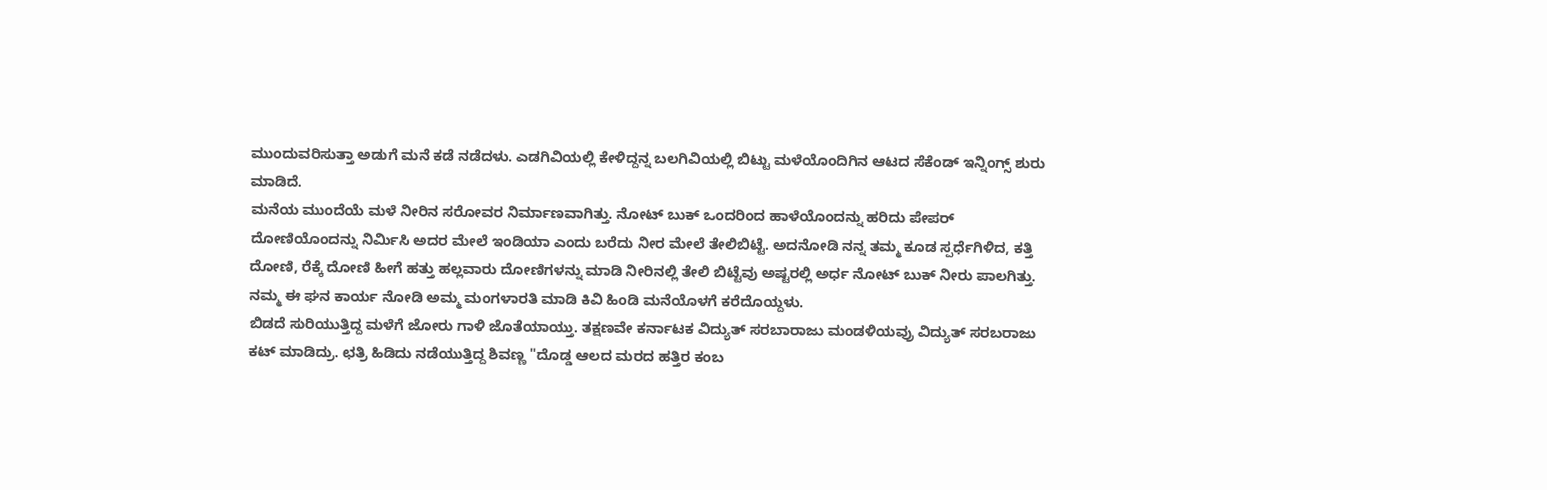ಮುಂದುವರಿಸುತ್ತಾ ಅಡುಗೆ ಮನೆ ಕಡೆ ನಡೆದಳು. ಎಡಗಿವಿಯಲ್ಲಿ ಕೇಳಿದ್ದನ್ನ ಬಲಗಿವಿಯಲ್ಲಿ ಬಿಟ್ಟು ಮಳೆಯೊಂದಿಗಿನ ಆಟದ ಸೆಕೆಂಡ್ ಇನ್ನಿಂಗ್ಸ್ ಶುರು ಮಾಡಿದೆ.
ಮನೆಯ ಮುಂದೆಯೆ ಮಳೆ ನೀರಿನ ಸರೋವರ ನಿರ್ಮಾಣವಾಗಿತ್ತು. ನೋಟ್ ಬುಕ್ ಒಂದರಿಂದ ಹಾಳೆಯೊಂದನ್ನು ಹರಿದು ಪೇಪರ್ ದೋಣಿಯೊಂದನ್ನು ನಿರ್ಮಿಸಿ ಅದರ ಮೇಲೆ ಇಂಡಿಯಾ ಎಂದು ಬರೆದು ನೀರ ಮೇಲೆ ತೇಲಿಬಿಟ್ಟೆ. ಅದನೋಡಿ ನನ್ನ ತಮ್ಮ ಕೂಡ ಸ್ಪರ್ಧೆಗಿಳಿದ, ಕತ್ತಿ ದೋಣಿ, ರೆಕ್ಕೆ ದೋಣಿ ಹೀಗೆ ಹತ್ತು ಹಲ್ಲವಾರು ದೋಣಿಗಳನ್ನು ಮಾಡಿ ನೀರಿನಲ್ಲಿ ತೇಲಿ ಬಿಟ್ಟೆವು ಅಷ್ಟರಲ್ಲಿ ಅರ್ಧ ನೋಟ್ ಬುಕ್ ನೀರು ಪಾಲಗಿತ್ತು. ನಮ್ಮ ಈ ಘನ ಕಾರ್ಯ ನೋಡಿ ಅಮ್ಮ ಮಂಗಳಾರತಿ ಮಾಡಿ ಕಿವಿ ಹಿಂಡಿ ಮನೆಯೊಳಗೆ ಕರೆದೊಯ್ದಳು.
ಬಿಡದೆ ಸುರಿಯುತ್ತಿದ್ದ ಮಳೆಗೆ ಜೋರು ಗಾಳಿ ಜೊತೆಯಾಯ್ತು. ತಕ್ಷಣವೇ ಕರ್ನಾಟಕ ವಿದ್ಯುತ್ ಸರಬಾರಾಜು ಮಂಡಳಿಯವ್ರು ವಿದ್ಯುತ್ ಸರಬರಾಜು ಕಟ್ ಮಾಡಿದ್ರು. ಛತ್ರಿ ಹಿಡಿದು ನಡೆಯುತ್ತಿದ್ದ ಶಿವಣ್ಣ "ದೊಡ್ಡ ಆಲದ ಮರದ ಹತ್ತಿರ ಕಂಬ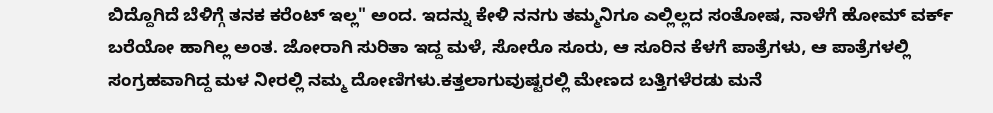ಬಿದ್ದೊಗಿದೆ ಬೆಳಿಗ್ಗೆ ತನಕ ಕರೆಂಟ್ ಇಲ್ಲ" ಅಂದ. ಇದನ್ನು ಕೇಳಿ ನನಗು ತಮ್ಮನಿಗೂ ಎಲ್ಲಿಲ್ಲದ ಸಂತೋಷ, ನಾಳೆಗೆ ಹೋಮ್ ವರ್ಕ್ ಬರೆಯೋ ಹಾಗಿಲ್ಲ ಅಂತ. ಜೋರಾಗಿ ಸುರಿತಾ ಇದ್ದ ಮಳೆ, ಸೋರೊ ಸೂರು, ಆ ಸೂರಿನ ಕೆಳಗೆ ಪಾತ್ರೆಗಳು, ಆ ಪಾತ್ರೆಗಳಲ್ಲಿ ಸಂಗ್ರಹವಾಗಿದ್ದ ಮಳ ನೀರಲ್ಲಿ ನಮ್ಮ ದೋಣಿಗಳು.ಕತ್ತಲಾಗುವುಷ್ಟರಲ್ಲಿ ಮೇಣದ ಬತ್ತಿಗಳೆರಡು ಮನೆ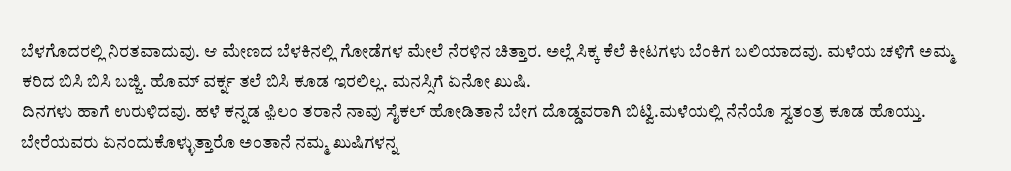ಬೆಳಗೊದರಲ್ಲಿ ನಿರತವಾದುವು. ಆ ಮೇಣದ ಬೆಳಕಿನಲ್ಲಿ ಗೋಡೆಗಳ ಮೇಲೆ ನೆರಳಿನ ಚಿತ್ತಾರ. ಅಲ್ಲೆ ಸಿಕ್ಕ ಕೆಲೆ ಕೀಟಗಳು ಬೆಂಕಿಗ ಬಲಿಯಾದವು. ಮಳೆಯ ಚಳಿಗೆ ಅಮ್ಮ ಕರಿದ ಬಿಸಿ ಬಿಸಿ ಬಜ್ಜಿ. ಹೊಮ್ ವರ್ಕ್ನ ತಲೆ ಬಿಸಿ ಕೂಡ ಇರಲಿಲ್ಲ. ಮನಸ್ಸಿಗೆ ಏನೋ ಖುಷಿ.
ದಿನಗಳು ಹಾಗೆ ಉರುಳಿದವು. ಹಳೆ ಕನ್ನಡ ಫ಼ಿಲಂ ತರಾನೆ ನಾವು ಸೈಕಲ್ ಹೋಡಿತಾನೆ ಬೇಗ ದೊಡ್ಡವರಾಗಿ ಬಿಟ್ವಿ.ಮಳೆಯಲ್ಲಿ ನೆನೆಯೊ ಸ್ವತಂತ್ರ ಕೂಡ ಹೊಯ್ತು. ಬೇರೆಯವರು ಏನಂದುಕೊಳ್ಳುತ್ತಾರೊ ಅಂತಾನೆ ನಮ್ಮ ಖುಷಿಗಳನ್ನ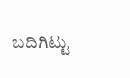ಬದಿಗಿಟ್ಟು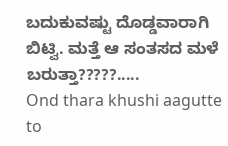ಬದುಕುವಷ್ಟು ದೊಡ್ಡವಾರಾಗಿ ಬಿಟ್ವಿ. ಮತ್ತೆ ಆ ಸಂತಸದ ಮಳೆ ಬರುತ್ತಾ?????.....
Ond thara khushi aagutte to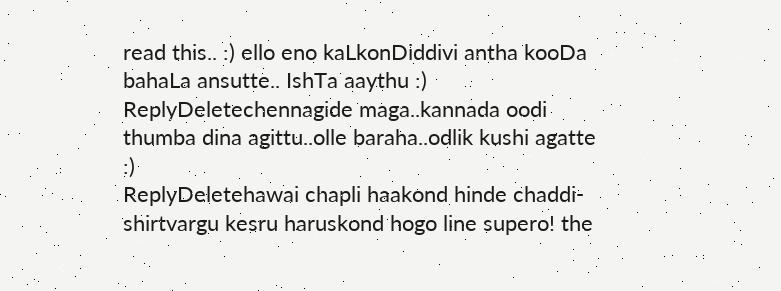read this.. :) ello eno kaLkonDiddivi antha kooDa bahaLa ansutte.. IshTa aaythu :)
ReplyDeletechennagide maga..kannada oodi thumba dina agittu..olle baraha..odlik kushi agatte :)
ReplyDeletehawai chapli haakond hinde chaddi-shirtvargu kesru haruskond hogo line supero! the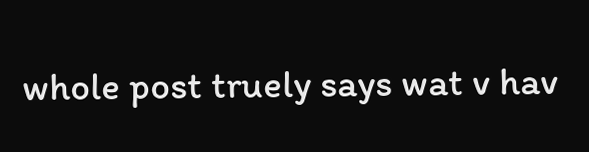whole post truely says wat v hav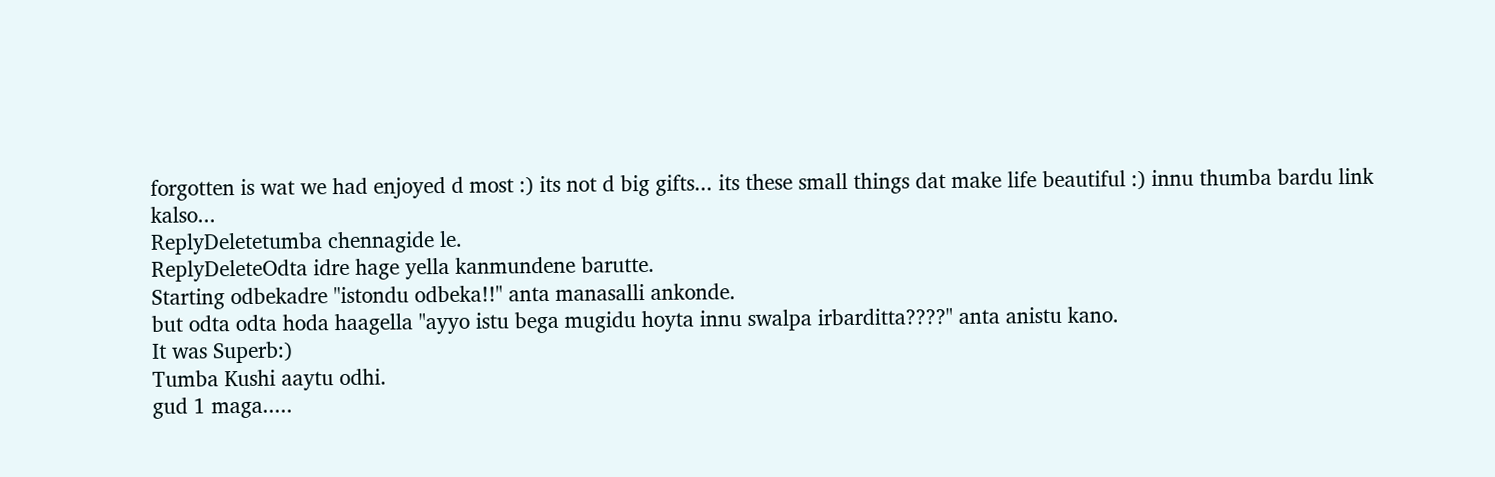forgotten is wat we had enjoyed d most :) its not d big gifts... its these small things dat make life beautiful :) innu thumba bardu link kalso...
ReplyDeletetumba chennagide le.
ReplyDeleteOdta idre hage yella kanmundene barutte.
Starting odbekadre "istondu odbeka!!" anta manasalli ankonde.
but odta odta hoda haagella "ayyo istu bega mugidu hoyta innu swalpa irbarditta????" anta anistu kano.
It was Superb:)
Tumba Kushi aaytu odhi.
gud 1 maga.....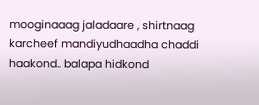mooginaaag jaladaare , shirtnaag karcheef mandiyudhaadha chaddi haakond.. balapa hidkond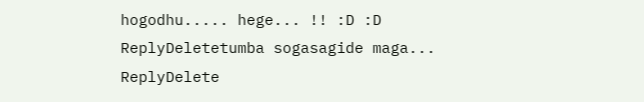hogodhu..... hege... !! :D :D
ReplyDeletetumba sogasagide maga...
ReplyDelete